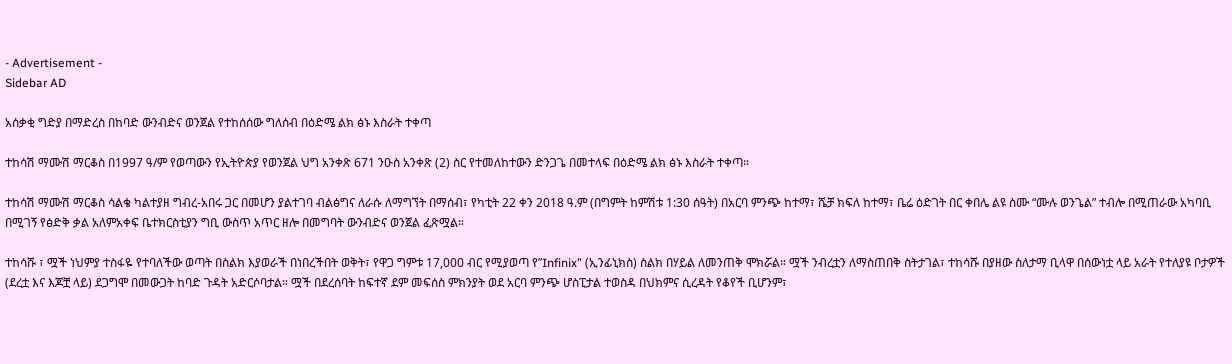- Advertisement -
Sidebar AD

አሰቃቂ ግድያ በማድረስ በከባድ ውንብድና ወንጀል የተከሰሰው ግለሰብ በዕድሜ ልክ ፅኑ እስራት ተቀጣ

ተከሳሽ ማሙሽ ማርቆስ በ1997 ዓ/ም የወጣውን የኢትዮጵያ የወንጀል ህግ አንቀጽ 671 ንዑስ አንቀጽ (2) ስር የተመለከተውን ድንጋጌ በመተላፍ በዕድሜ ልክ ፅኑ እስራት ተቀጣ።

ተከሳሽ ማሙሽ ማርቆስ ሳልቄ ካልተያዘ ግብረ-አበሩ ጋር በመሆን ያልተገባ ብልፅግና ለራሱ ለማግኘት በማሰብ፣ የካቲት 22 ቀን 2018 ዓ.ም (በግምት ከምሽቱ 1:30 ሰዓት) በአርባ ምንጭ ከተማ፣ ሼቻ ክፍለ ከተማ፣ ቤሬ ዕድገት በር ቀበሌ ልዩ ስሙ “ሙሉ ወንጌል” ተብሎ በሚጠራው አካባቢ በሚገኝ የፅድቅ ቃል አለምአቀፍ ቤተክርስቲያን ግቢ ውስጥ አጥር ዘሎ በመግባት ውንብድና ወንጀል ፈጽሟል።

ተከሳሹ ፣ ሟች ነህምያ ተስፋዬ የተባለችው ወጣት በስልክ እያወራች በነበረችበት ወቅት፣ የዋጋ ግምቱ 17,000 ብር የሚያወጣ የ”Infinix” (ኢንፊኒክስ) ስልክ በሃይል ለመንጠቅ ሞክሯል። ሟች ንብረቷን ለማስጠበቅ ስትታገል፣ ተከሳሹ በያዘው ስለታማ ቢላዋ በሰውነቷ ላይ አራት የተለያዩ ቦታዎች (ደረቷ እና እጆቿ ላይ) ደጋግሞ በመውጋት ከባድ ጉዳት አድርሶባታል። ሟች በደረሰባት ከፍተኛ ደም መፍሰስ ምክንያት ወደ አርባ ምንጭ ሆስፒታል ተወስዳ በህክምና ሲረዳት የቆየች ቢሆንም፣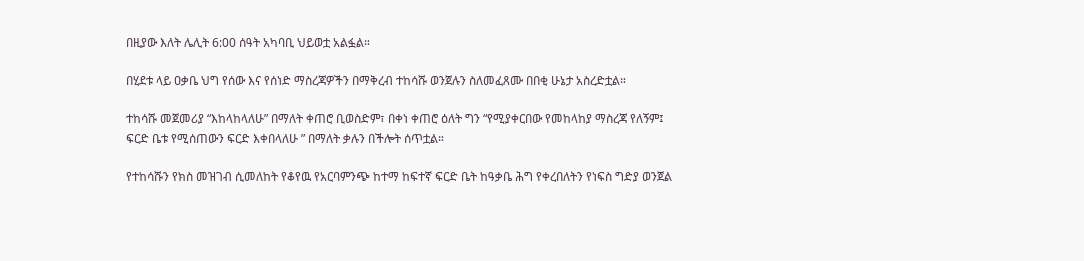በዚያው እለት ሌሊት 6:00 ሰዓት አካባቢ ህይወቷ አልፏል።

በሂደቱ ላይ ዐቃቤ ህግ የሰው እና የሰነድ ማስረጃዎችን በማቅረብ ተከሳሹ ወንጀሉን ስለመፈጸሙ በበቂ ሁኔታ አስረድቷል።

ተከሳሹ መጀመሪያ “እከላከላለሁ” በማለት ቀጠሮ ቢወስድም፣ በቀነ ቀጠሮ ዕለት ግን “የሚያቀርበው የመከላከያ ማስረጃ የለኝም፤ ፍርድ ቤቱ የሚሰጠውን ፍርድ እቀበላለሁ ” በማለት ቃሉን በችሎት ሰጥቷል።

የተከሳሹን የክስ መዝገብ ሲመለከት የቆየዉ የአርባምንጭ ከተማ ከፍተኛ ፍርድ ቤት ከዓቃቤ ሕግ የቀረበለትን የነፍስ ግድያ ወንጀል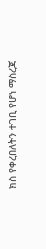ክስ የቀረበለትን ተገቢ የሆነ ማስረጃ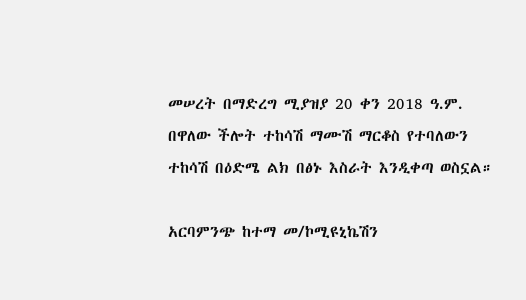መሠረት በማድረግ ሚያዝያ 20 ቀን 2018 ዓ.ም. በዋለው ችሎት ተከሳሽ ማሙሽ ማርቆስ የተባለውን ተከሳሽ በዕድሜ ልክ በፅኑ እስራት እንዲቀጣ ወስኗል።

አርባምንጭ ከተማ መ/ኮሚዩኒኬሽን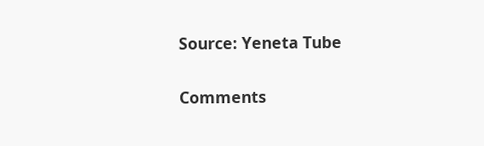Source: Yeneta Tube

Comments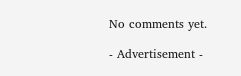No comments yet.

- Advertisement -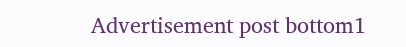Advertisement post bottom1